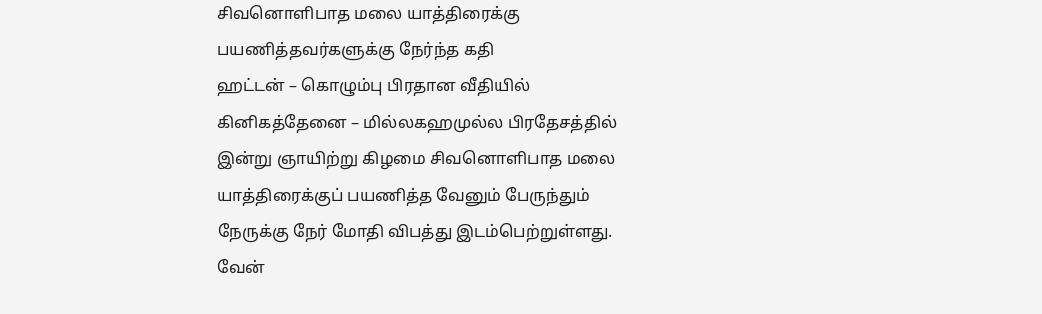சிவனொளிபாத மலை யாத்திரைக்கு பயணித்தவர்களுக்கு நேர்ந்த கதி
ஹட்டன் – கொழும்பு பிரதான வீதியில் கினிகத்தேனை – மில்லகஹமுல்ல பிரதேசத்தில் இன்று ஞாயிற்று கிழமை சிவனொளிபாத மலை யாத்திரைக்குப் பயணித்த வேனும் பேருந்தும் நேருக்கு நேர் மோதி விபத்து இடம்பெற்றுள்ளது.
வேன்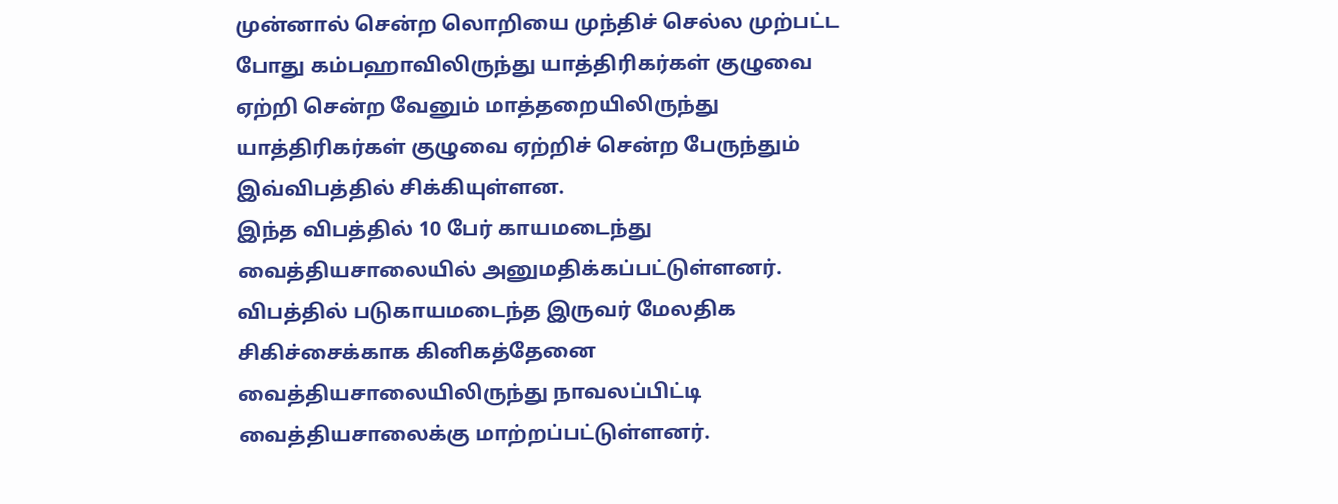முன்னால் சென்ற லொறியை முந்திச் செல்ல முற்பட்ட போது கம்பஹாவிலிருந்து யாத்திரிகர்கள் குழுவை ஏற்றி சென்ற வேனும் மாத்தறையிலிருந்து யாத்திரிகர்கள் குழுவை ஏற்றிச் சென்ற பேருந்தும் இவ்விபத்தில் சிக்கியுள்ளன.
இந்த விபத்தில் 10 பேர் காயமடைந்து வைத்தியசாலையில் அனுமதிக்கப்பட்டுள்ளனர்.
விபத்தில் படுகாயமடைந்த இருவர் மேலதிக சிகிச்சைக்காக கினிகத்தேனை வைத்தியசாலையிலிருந்து நாவலப்பிட்டி வைத்தியசாலைக்கு மாற்றப்பட்டுள்ளனர்.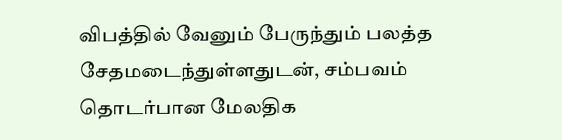விபத்தில் வேனும் பேருந்தும் பலத்த சேதமடைந்துள்ளதுடன், சம்பவம் தொடர்பான மேலதிக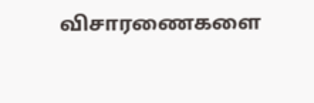விசாரணைகளை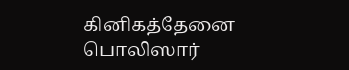கினிகத்தேனை பொலிஸார்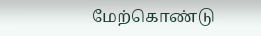மேற்கொண்டு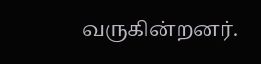வருகின்றனர்.